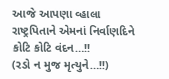આજે આપણા વ્હાલા રાષ્ટ્રપિતાને એમનાં નિર્વાણદિને કોટિ કોટિ વંદન…!!
(રડો ન મુજ મૃત્યુને…!!)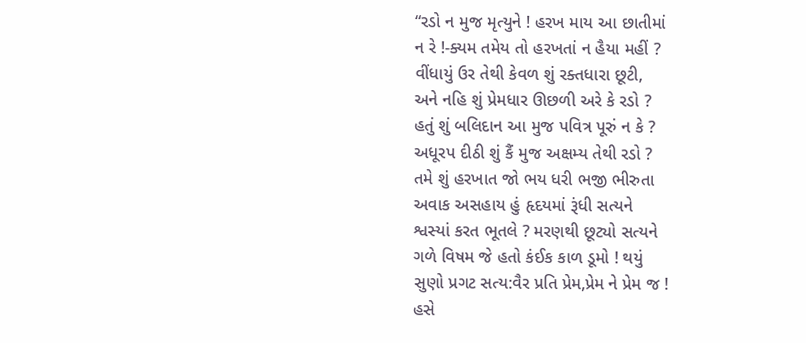“રડો ન મુજ મૃત્યુને ! હરખ માય આ છાતીમાં
ન રે !-ક્યમ તમેય તો હરખતાં ન હૈયા મહીં ?
વીંધાયું ઉર તેથી કેવળ શું રક્તધારા છૂટી,
અને નહિ શું પ્રેમધાર ઊછળી અરે કે રડો ?
હતું શું બલિદાન આ મુજ પવિત્ર પૂરું ન કે ?
અધૂરપ દીઠી શું કૈં મુજ અક્ષમ્ય તેથી રડો ?
તમે શું હરખાત જો ભય ધરી ભજી ભીરુતા
અવાક અસહાય હું હૃદયમાં રૂંધી સત્યને
શ્વસ્યાં કરત ભૂતલે ? મરણથી છૂટ્યો સત્યને
ગળે વિષમ જે હતો કંઈક કાળ ડૂમો ! થયું
સુણો પ્રગટ સત્ય:વૈર પ્રતિ પ્રેમ,પ્રેમ ને પ્રેમ જ !
હસે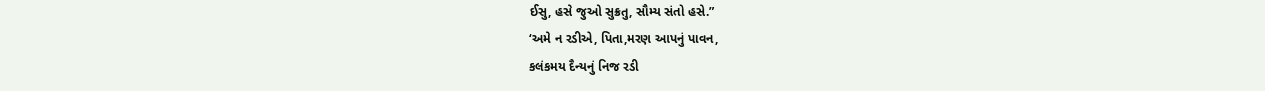ઈસુ, હસે જુઓ સુક્રતુ, સૌમ્ય સંતો હસે.”
‘અમે ન રડીએ, પિતા,મરણ આપનું પાવન,
કલંકમય દૈન્યનું નિજ રડી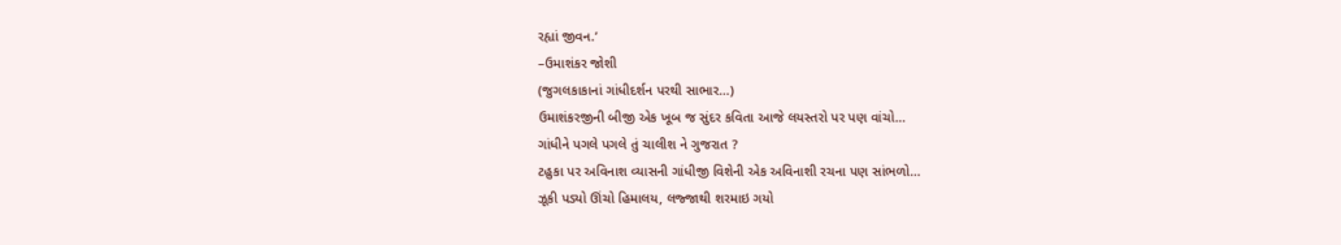રહ્યાં જીવન.’
–ઉમાશંકર જોશી
(જુગલકાકાનાં ગાંધીદર્શન પરથી સાભાર…)
ઉમાશંકરજીની બીજી એક ખૂબ જ સુંદર કવિતા આજે લયસ્તરો પર પણ વાંચો…
ગાંધીને પગલે પગલે તું ચાલીશ ને ગુજરાત ?
ટહુકા પર અવિનાશ વ્યાસની ગાંધીજી વિશેની એક અવિનાશી રચના પણ સાંભળો…
ઝૂકી પડ્યો ઊંચો હિમાલય, લજ્જાથી શરમાઇ ગયો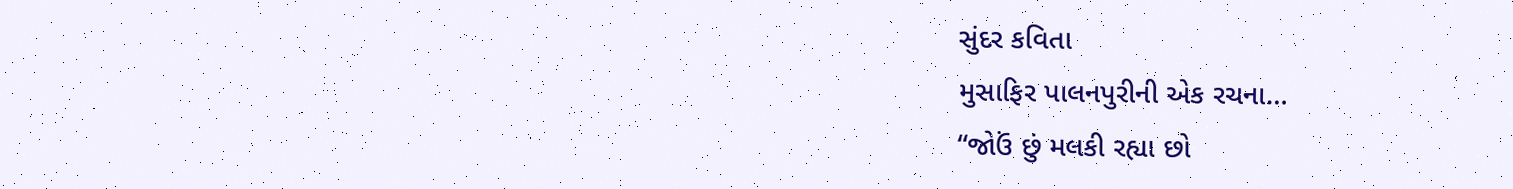સુંદર કવિતા
મુસાફિર પાલનપુરીની એક રચના…
“જોઉં છું મલકી રહ્યા છો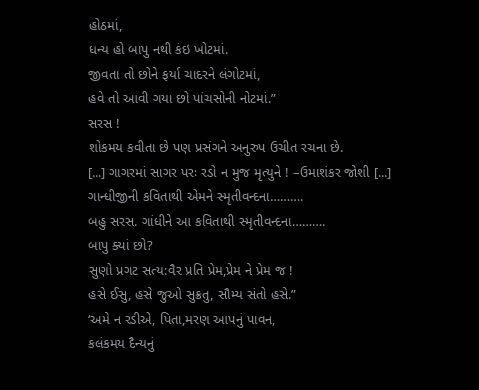હોઠમાં,
ધન્ય હો બાપુ નથી કંઇ ખોટમાં.
જીવતા તો છોને ફર્યા ચાદરને લંગોટમાં,
હવે તો આવી ગયા છો પાંચસોની નોટમાં.”
સરસ !
શોકમય કવીતા છે પણ પ્રસંગને અનુરુપ ઉચીત રચના છે.
[...] ગાગરમાં સાગર પરઃ રડો ન મુજ મૃત્યુને ! –ઉમાશંકર જોશી [...]
ગાન્ધીજીની કવિતાથી એમને સ્મૃતીવન્દના……….
બહુ સરસ. ગાંધીને આ કવિતાથી સ્મૃતીવન્દના……….
બાપુ ક્યાં છો?
સુણો પ્રગટ સત્ય:વૈર પ્રતિ પ્રેમ,પ્રેમ ને પ્રેમ જ !
હસે ઈસુ, હસે જુઓ સુક્રતુ, સૌમ્ય સંતો હસે.”
‘અમે ન રડીએ, પિતા,મરણ આપનું પાવન,
કલંકમય દૈન્યનું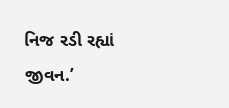નિજ રડી રહ્યાં જીવન.’